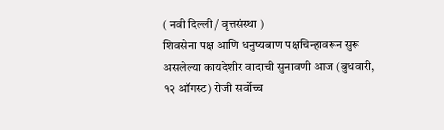( नवी दिल्ली / वृत्तसंस्था )
शिवसेना पक्ष आणि धनुष्यबाण पक्षचिन्हावरून सुरू असलेल्या कायदेशीर वादाची सुनावणी आज (बुधवारी, १२ ऑगस्ट) रोजी सर्वोच्च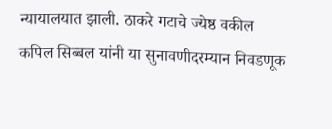न्यायालयात झाली. ठाकरे गटाचे ज्येष्ठ वकील कपिल सिब्बल यांनी या सुनावणीदरम्यान निवडणूक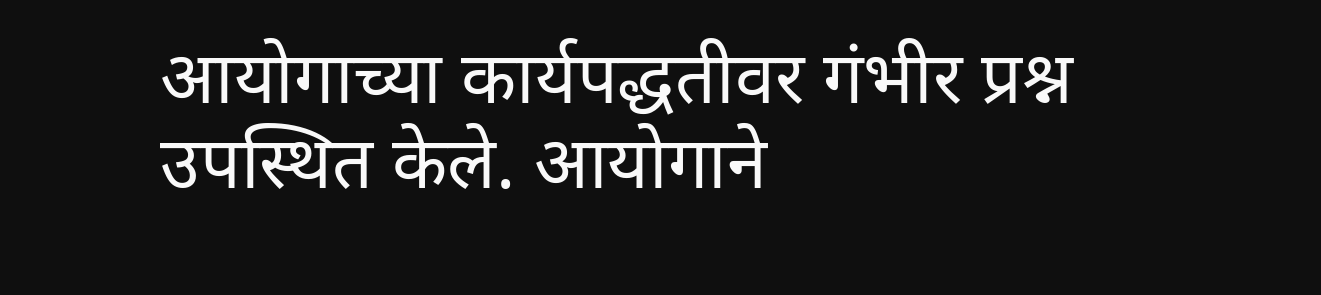आयोगाच्या कार्यपद्धतीवर गंभीर प्रश्न उपस्थित केले. आयोगाने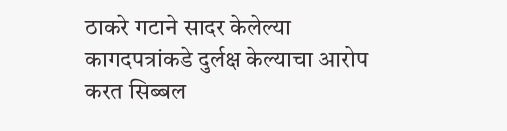ठाकरे गटाने सादर केलेल्या कागदपत्रांकडे दुर्लक्ष केल्याचा आरोप करत सिब्बल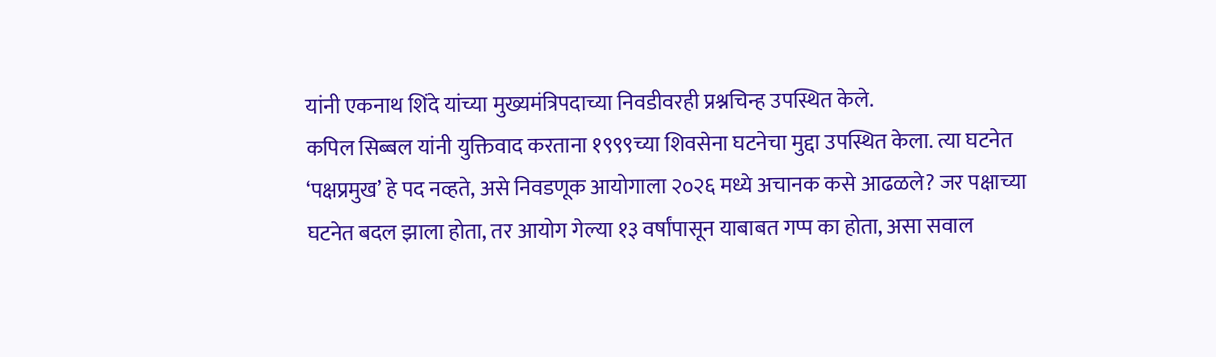यांनी एकनाथ शिंदे यांच्या मुख्यमंत्रिपदाच्या निवडीवरही प्रश्नचिन्ह उपस्थित केले.
कपिल सिब्बल यांनी युक्तिवाद करताना १९९९च्या शिवसेना घटनेचा मुद्दा उपस्थित केला. त्या घटनेत ‘पक्षप्रमुख’ हे पद नव्हते, असे निवडणूक आयोगाला २०२६ मध्ये अचानक कसे आढळले? जर पक्षाच्या घटनेत बदल झाला होता, तर आयोग गेल्या १३ वर्षांपासून याबाबत गप्प का होता, असा सवाल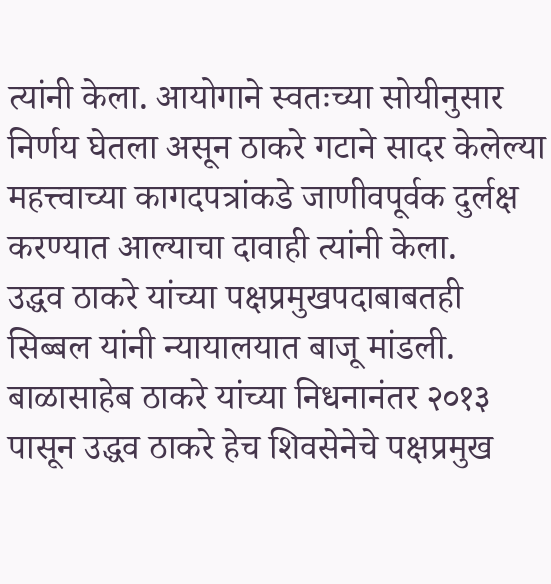त्यांनी केला. आयोगाने स्वतःच्या सोयीनुसार निर्णय घेतला असून ठाकरे गटाने सादर केलेल्या महत्त्वाच्या कागदपत्रांकडे जाणीवपूर्वक दुर्लक्ष करण्यात आल्याचा दावाही त्यांनी केला.
उद्धव ठाकरे यांच्या पक्षप्रमुखपदाबाबतही सिब्बल यांनी न्यायालयात बाजू मांडली. बाळासाहेब ठाकरे यांच्या निधनानंतर २०१३ पासून उद्धव ठाकरे हेच शिवसेनेचे पक्षप्रमुख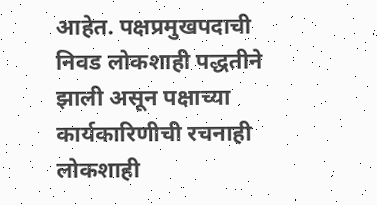आहेत. पक्षप्रमुखपदाची निवड लोकशाही पद्धतीने झाली असून पक्षाच्या कार्यकारिणीची रचनाही लोकशाही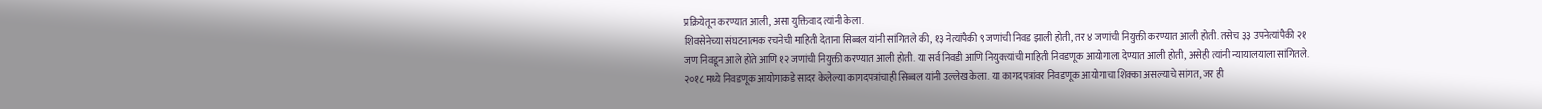प्रक्रियेतून करण्यात आली, असा युक्तिवाद त्यांनी केला.
शिवसेनेच्या संघटनात्मक रचनेची माहिती देताना सिब्बल यांनी सांगितले की, १३ नेत्यांपैकी ९ जणांची निवड झाली होती, तर ४ जणांची नियुक्ती करण्यात आली होती. तसेच ३३ उपनेत्यांपैकी २१ जण निवडून आले होते आणि १२ जणांची नियुक्ती करण्यात आली होती. या सर्व निवडी आणि नियुक्त्यांची माहिती निवडणूक आयोगाला देण्यात आली होती, असेही त्यांनी न्यायालयाला सांगितले.
२०१८ मध्ये निवडणूक आयोगाकडे सादर केलेल्या कागदपत्रांचाही सिब्बल यांनी उल्लेख केला. या कागदपत्रांवर निवडणूक आयोगाचा शिक्का असल्याचे सांगत, जर ही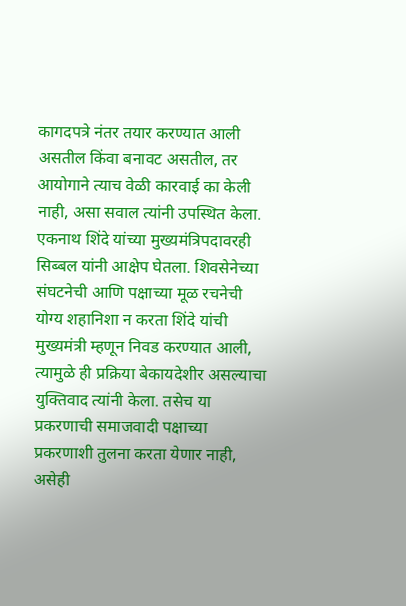कागदपत्रे नंतर तयार करण्यात आली असतील किंवा बनावट असतील, तर आयोगाने त्याच वेळी कारवाई का केली नाही, असा सवाल त्यांनी उपस्थित केला.
एकनाथ शिंदे यांच्या मुख्यमंत्रिपदावरही सिब्बल यांनी आक्षेप घेतला. शिवसेनेच्या संघटनेची आणि पक्षाच्या मूळ रचनेची योग्य शहानिशा न करता शिंदे यांची मुख्यमंत्री म्हणून निवड करण्यात आली, त्यामुळे ही प्रक्रिया बेकायदेशीर असल्याचा युक्तिवाद त्यांनी केला. तसेच या प्रकरणाची समाजवादी पक्षाच्या प्रकरणाशी तुलना करता येणार नाही, असेही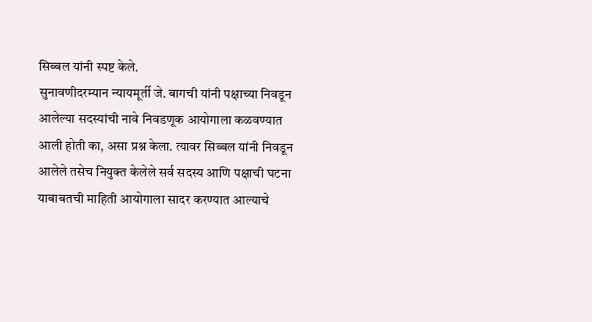सिब्बल यांनी स्पष्ट केले.
सुनावणीदरम्यान न्यायमूर्ती जे. बागची यांनी पक्षाच्या निवडून आलेल्या सदस्यांची नावे निवडणूक आयोगाला कळवण्यात आली होती का, असा प्रश्न केला. त्यावर सिब्बल यांनी निवडून आलेले तसेच नियुक्त केलेले सर्व सदस्य आणि पक्षाची घटना याबाबतची माहिती आयोगाला सादर करण्यात आल्याचे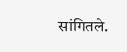सांगितले.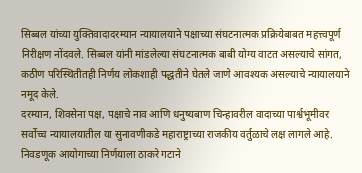सिब्बल यांच्या युक्तिवादादरम्यान न्यायालयाने पक्षाच्या संघटनात्मक प्रक्रियेबाबत महत्त्वपूर्ण निरीक्षण नोंदवले. सिब्बल यांनी मांडलेल्या संघटनात्मक बाबी योग्य वाटत असल्याचे सांगत, कठीण परिस्थितीतही निर्णय लोकशाही पद्धतीने घेतले जाणे आवश्यक असल्याचे न्यायालयाने नमूद केले.
दरम्यान, शिवसेना पक्ष, पक्षाचे नाव आणि धनुष्यबाण चिन्हावरील वादाच्या पार्श्वभूमीवर सर्वोच्च न्यायालयातील या सुनावणीकडे महाराष्ट्राच्या राजकीय वर्तुळाचे लक्ष लागले आहे. निवडणूक आयोगाच्या निर्णयाला ठाकरे गटाने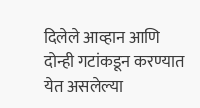दिलेले आव्हान आणि दोन्ही गटांकडून करण्यात येत असलेल्या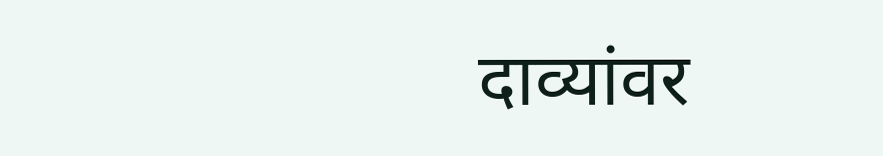दाव्यांवर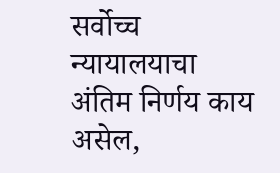सर्वोच्च न्यायालयाचा अंतिम निर्णय काय असेल,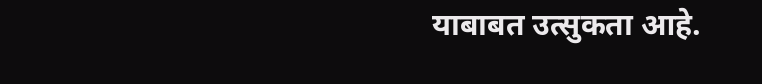याबाबत उत्सुकता आहे.